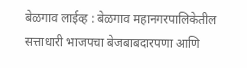बेळगाव लाईव्ह : बेळगाव महानगरपालिकेतील सत्ताधारी भाजपचा बेजबाबदारपणा आणि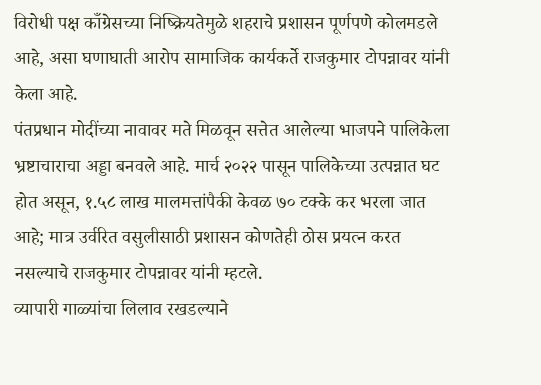विरोधी पक्ष काँग्रेसच्या निष्क्रियतेमुळे शहराचे प्रशासन पूर्णपणे कोलमडले आहे, असा घणाघाती आरोप सामाजिक कार्यकर्ते राजकुमार टोपन्नावर यांनी केला आहे.
पंतप्रधान मोदींच्या नावावर मते मिळवून सत्तेत आलेल्या भाजपने पालिकेला भ्रष्टाचाराचा अड्डा बनवले आहे. मार्च २०२२ पासून पालिकेच्या उत्पन्नात घट होत असून, १.५८ लाख मालमत्तांपैकी केवळ ७० टक्के कर भरला जात आहे; मात्र उर्वरित वसुलीसाठी प्रशासन कोणतेही ठोस प्रयत्न करत नसल्याचे राजकुमार टोपन्नावर यांनी म्हटले.
व्यापारी गाळ्यांचा लिलाव रखडल्याने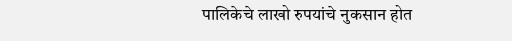पालिकेचे लाखो रुपयांचे नुकसान होत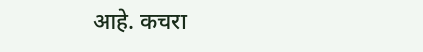आहे. कचरा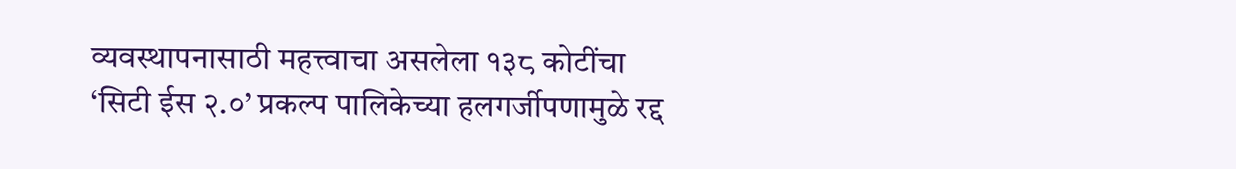व्यवस्थापनासाठी महत्त्वाचा असलेला १३८ कोटींचा ‘सिटी ईस २.०’ प्रकल्प पालिकेच्या हलगर्जीपणामुळे रद्द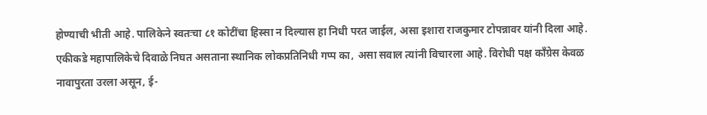होण्याची भीती आहे. पालिकेने स्वतःचा ८१ कोटींचा हिस्सा न दिल्यास हा निधी परत जाईल, असा इशारा राजकुमार टोपन्नावर यांनी दिला आहे.
एकीकडे महापालिकेचे दिवाळे निघत असताना स्थानिक लोकप्रतिनिधी गप्प का, असा सवाल त्यांनी विचारला आहे. विरोधी पक्ष काँग्रेस केवळ नावापुरता उरला असून, ई-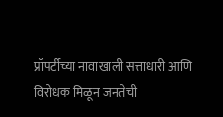प्रॉपर्टीच्या नावाखाली सत्ताधारी आणि विरोधक मिळून जनतेची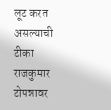लूट करत असल्याची टीका राजकुमार टोपन्नावर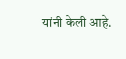यांनी केली आहे.